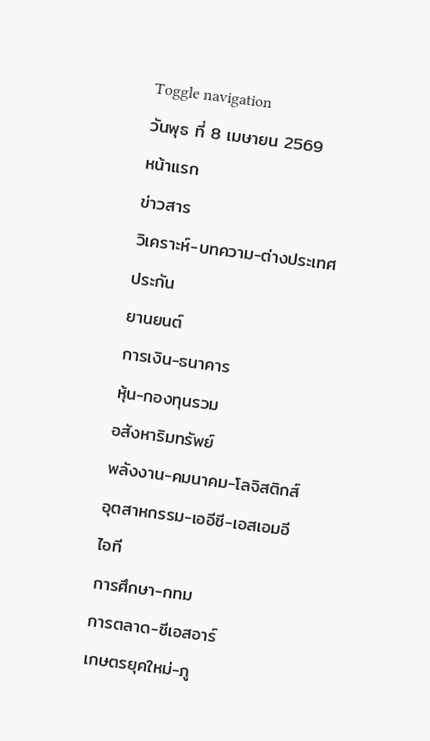Toggle navigation
วันพุธ ที่ 8 เมษายน 2569
หน้าแรก
ข่าวสาร
วิเคราะห์-บทความ-ต่างประเทศ
ประกัน
ยานยนต์
การเงิน-ธนาคาร
หุ้น-กองทุนรวม
อสังหาริมทรัพย์
พลังงาน-คมนาคม-โลจิสติกส์
อุตสาหกรรม-เออีซี-เอสเอมอี
ไอที
การศึกษา-กทม
การตลาด-ซีเอสอาร์
เกษตรยุคใหม่-ภู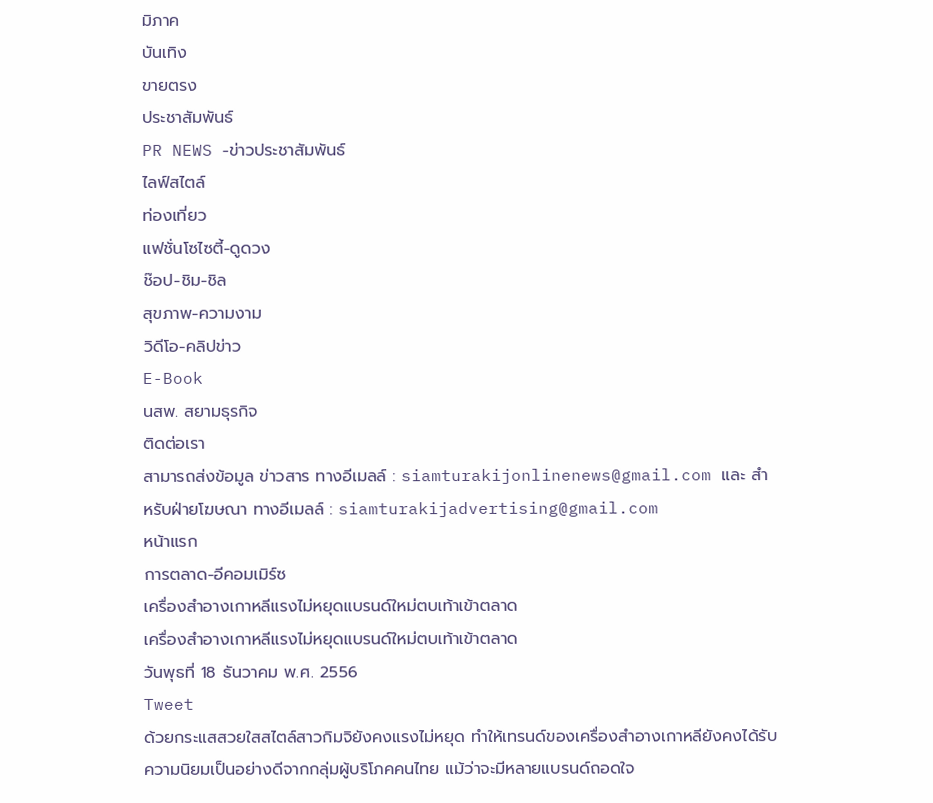มิภาค
บันเทิง
ขายตรง
ประชาสัมพันธ์
PR NEWS -ข่าวประชาสัมพันธ์
ไลฟ์สไตล์
ท่องเที่ยว
แฟชั่นโซไซตี้-ดูดวง
ช๊อป-ชิม-ชิล
สุขภาพ-ความงาม
วิดีโอ-คลิปข่าว
E-Book
นสพ. สยามธุรกิจ
ติดต่อเรา
สามารถส่งข้อมูล ข่าวสาร ทางอีเมลล์ : siamturakijonlinenews@gmail.com และ สำหรับฝ่ายโฆษณา ทางอีเมลล์ : siamturakijadvertising@gmail.com
หน้าแรก
การตลาด-อีคอมเมิร์ซ
เครื่องสำอางเกาหลีแรงไม่หยุดแบรนด์ใหม่ตบเท้าเข้าตลาด
เครื่องสำอางเกาหลีแรงไม่หยุดแบรนด์ใหม่ตบเท้าเข้าตลาด
วันพุธที่ 18 ธันวาคม พ.ศ. 2556
Tweet
ด้วยกระแสสวยใสสไตล์สาวกิมจิยังคงแรงไม่หยุด ทำให้เทรนด์ของเครื่องสำอางเกาหลียังคงได้รับความนิยมเป็นอย่างดีจากกลุ่มผู้บริโภคคนไทย แม้ว่าจะมีหลายแบรนด์ถอดใจ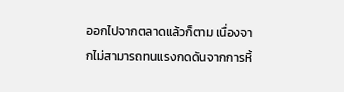ออกไปจากตลาดแล้วก็ตาม เนื่องจากไม่สามารถทนแรงกดดันจากการหิ้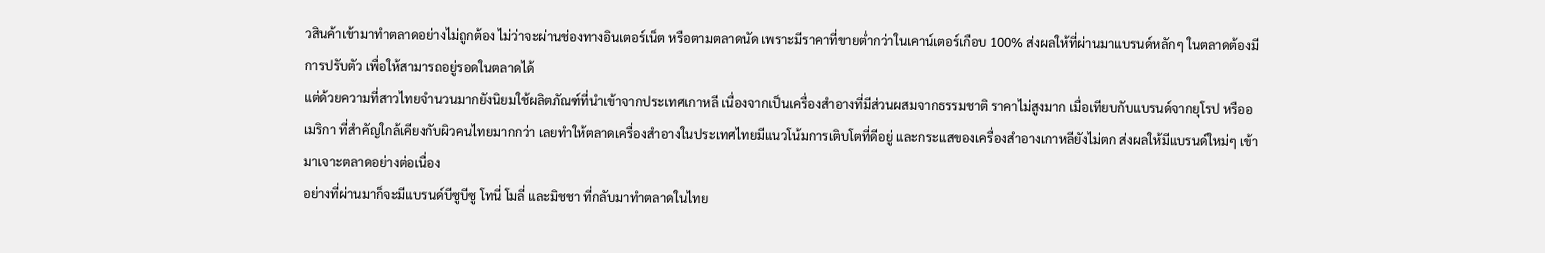วสินค้าเข้ามาทำตลาดอย่างไม่ถูกต้อง ไม่ว่าจะผ่านช่องทางอินเตอร์เน็ต หรือตามตลาดนัด เพราะมีราคาที่ขายต่ำกว่าในเคาน์เตอร์เกือบ 100% ส่งผลให้ที่ผ่านมาแบรนด์หลักๆ ในตลาดต้องมีการปรับตัว เพื่อให้สามารถอยู่รอดในตลาดได้
แต่ด้วยความที่สาวไทยจำนวนมากยังนิยมใช้ผลิตภัณฑ์ที่นำเข้าจากประเทศเกาหลี เนื่องจากเป็นเครื่องสำอางที่มีส่วนผสมจากธรรมชาติ ราคาไม่สูงมาก เมื่อเทียบกับแบรนด์จากยุโรป หรืออเมริกา ที่สำคัญใกล้เคียงกับผิวคนไทยมากกว่า เลยทำให้ตลาดเครื่องสำอางในประเทศไทยมีแนวโน้มการเติบโตที่ดีอยู่ และกระแสของเครื่องสำอางเกาหลียังไม่ตก ส่งผลให้มีแบรนด์ใหม่ๆ เข้ามาเจาะตลาดอย่างต่อเนื่อง
อย่างที่ผ่านมาก็จะมีแบรนด์บีซูบีซู โทนี่ โมลี่ และมิชชา ที่กลับมาทำตลาดในไทย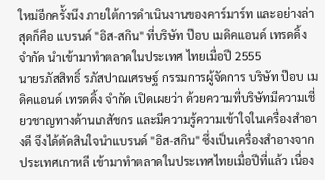ใหม่อีกครั้งนึง ภายใต้การดำเนินงานของคาร์มาร์ท และอย่างล่าสุดก็คือ แบรนด์ "อิส-สกิน" ที่บริษัท ป๊อบ เมดิคแอนด์ เทรดดิ้ง จำกัด นำเข้ามาทำตลาดในประเทศ ไทยเมื่อปี 2555
นายรภัสสิทธิ์ รภัสปาณเศรษฐ์ กรรมการผู้จัดการ บริษัท ป๊อบ เมดิคแอนด์ เทรดดิ้ง จำกัด เปิดเผยว่า ด้วยความที่บริษัทมีความเชี่ยวชาญทางด้านเภสัชกร และมีความรู้ความเข้าใจในเครื่องสำอางดี จึงได้ตัดสินใจนำแบรนด์ "อิส-สกิน" ซึ่งเป็นเครื่องสำอางจากประเทศเกาหลี เข้ามาทำตลาดในประเทศไทยเมื่อปีที่แล้ว เนื่อง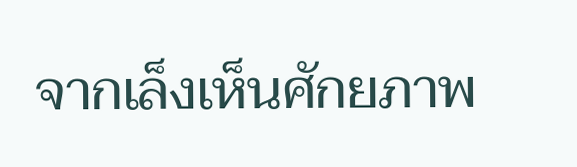จากเล็งเห็นศักยภาพ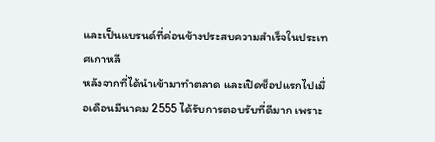และเป็นแบรนด์ที่ค่อนข้างประสบความสำเร็จในประเทศเกาหลี
หลังจากที่ได้นำเข้ามาทำตลาด และเปิดช็อปแรกไปเมื่อเดือนมีนาคม 2555 ได้รับการตอบรับที่ดีมาก เพราะ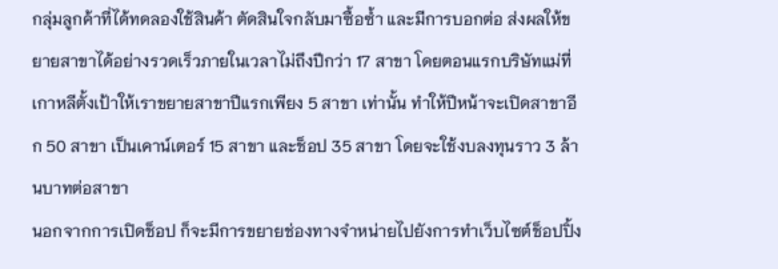กลุ่มลูกค้าที่ได้ทดลองใช้สินค้า ตัดสินใจกลับมาซื้อซ้ำ และมีการบอกต่อ ส่งผลให้ขยายสาขาได้อย่างรวดเร็วภายในเวลาไม่ถึงปีกว่า 17 สาขา โดยตอนแรกบริษัทแม่ที่เกาหลีตั้งเป้าให้เราขยายสาขาปีแรกเพียง 5 สาขา เท่านั้น ทำให้ปีหน้าจะเปิดสาขาอีก 50 สาขา เป็นเคาน์เตอร์ 15 สาขา และช็อป 35 สาขา โดยจะใช้งบลงทุนราว 3 ล้านบาทต่อสาขา
นอกจากการเปิดช็อป ก็จะมีการขยายช่องทางจำหน่ายไปยังการทำเว็บไซต์ช็อปปิ้ง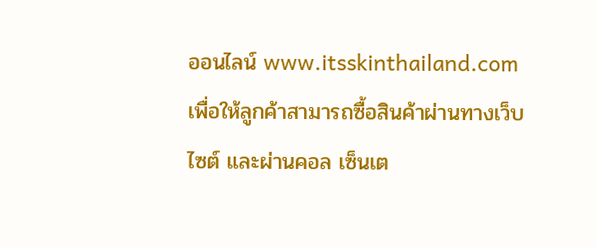ออนไลน์ www.itsskinthailand.com เพื่อให้ลูกค้าสามารถซื้อสินค้าผ่านทางเว็บไซต์ และผ่านคอล เซ็นเต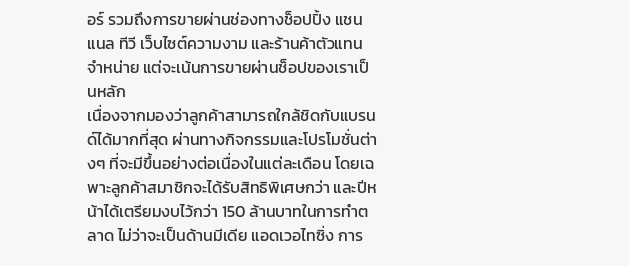อร์ รวมถึงการขายผ่านช่องทางช็อปปิ้ง แชนแนล ทีวี เว็บไซต์ความงาม และร้านค้าตัวแทนจำหน่าย แต่จะเน้นการขายผ่านช็อปของเราเป็นหลัก
เนื่องจากมองว่าลูกค้าสามารถใกล้ชิดกับแบรนด์ได้มากที่สุด ผ่านทางกิจกรรมและโปรโมชั่นต่างๆ ที่จะมีขึ้นอย่างต่อเนื่องในแต่ละเดือน โดยเฉพาะลูกค้าสมาชิกจะได้รับสิทธิพิเศษกว่า และปีหน้าได้เตรียมงบไว้กว่า 150 ล้านบาทในการทำตลาด ไม่ว่าจะเป็นด้านมีเดีย แอดเวอไทซิ่ง การ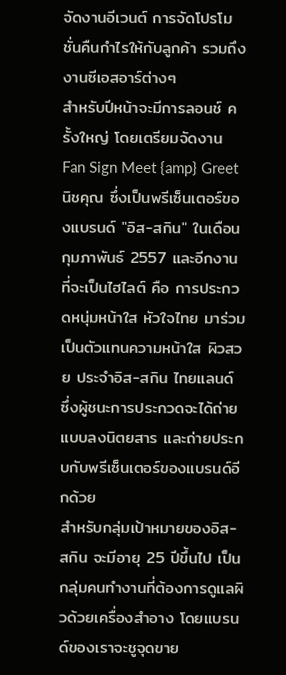จัดงานอีเวนต์ การจัดโปรโมชั่นคืนกำไรให้กับลูกค้า รวมถึง งานซีเอสอาร์ต่างๆ
สำหรับปีหน้าจะมีการลอนช์ ครั้งใหญ่ โดยเตรียมจัดงาน Fan Sign Meet {amp} Greet นิชคุณ ซึ่งเป็นพรีเซ็นเตอร์ของแบรนด์ "อิส-สกิน" ในเดือนกุมภาพันธ์ 2557 และอีกงานที่จะเป็นไฮไลต์ คือ การประกวดหนุ่มหน้าใส หัวใจไทย มาร่วมเป็นตัวแทนความหน้าใส ผิวสวย ประจำอิส-สกิน ไทยแลนด์ ซึ่งผู้ชนะการประกวดจะได้ถ่ายแบบลงนิตยสาร และถ่ายประกบกับพรีเซ็นเตอร์ของแบรนด์อีกด้วย
สำหรับกลุ่มเป้าหมายของอิส-สกิน จะมีอายุ 25 ปีขึ้นไป เป็นกลุ่มคนทำงานที่ต้องการดูแลผิวด้วยเครื่องสำอาง โดยแบรนด์ของเราจะชูจุดขาย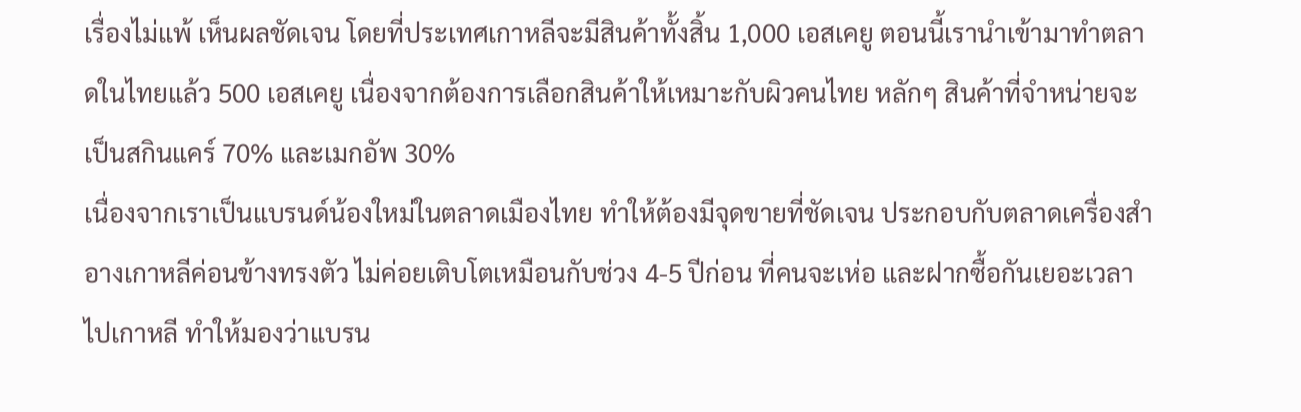เรื่องไม่แพ้ เห็นผลชัดเจน โดยที่ประเทศเกาหลีจะมีสินค้าทั้งสิ้น 1,000 เอสเคยู ตอนนี้เรานำเข้ามาทำตลาดในไทยแล้ว 500 เอสเคยู เนื่องจากต้องการเลือกสินค้าให้เหมาะกับผิวคนไทย หลักๆ สินค้าที่จำหน่ายจะเป็นสกินแคร์ 70% และเมกอัพ 30%
เนื่องจากเราเป็นแบรนด์น้องใหม่ในตลาดเมืองไทย ทำให้ต้องมีจุดขายที่ชัดเจน ประกอบกับตลาดเครื่องสำอางเกาหลีค่อนข้างทรงตัว ไม่ค่อยเติบโตเหมือนกับช่วง 4-5 ปีก่อน ที่คนจะเห่อ และฝากซื้อกันเยอะเวลาไปเกาหลี ทำให้มองว่าแบรน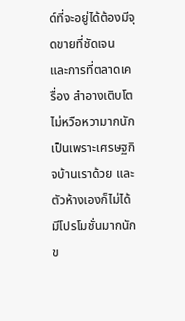ด์ที่จะอยู่ได้ต้องมีจุดขายที่ชัดเจน และการที่ตลาดเครื่อง สำอางเติบโตไม่หวือหวามากนัก เป็นเพราะเศรษฐกิจบ้านเราด้วย และตัวห้างเองก็ไม่ได้มีโปรโมชั่นมากนัก
ข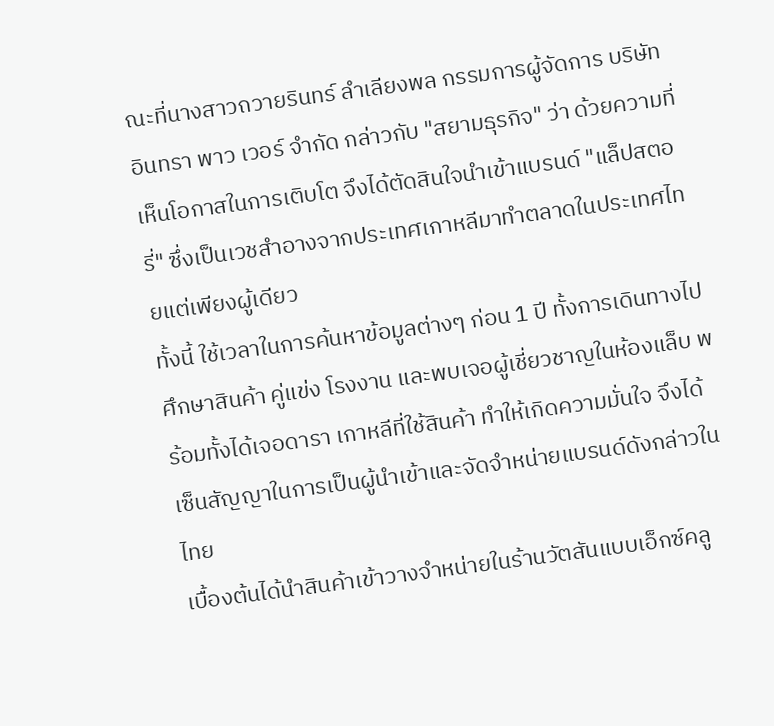ณะที่นางสาวถวายรินทร์ ลำเลียงพล กรรมการผู้จัดการ บริษัท อินทรา พาว เวอร์ จำกัด กล่าวกับ "สยามธุรกิจ" ว่า ด้วยความที่เห็นโอกาสในการเติบโต จึงได้ตัดสินใจนำเข้าแบรนด์ "แล็ปสตอรี่" ซึ่งเป็นเวชสำอางจากประเทศเกาหลีมาทำตลาดในประเทศไทยแต่เพียงผู้เดียว
ทั้งนี้ ใช้เวลาในการค้นหาข้อมูลต่างๆ ก่อน 1 ปี ทั้งการเดินทางไปศึกษาสินค้า คู่แข่ง โรงงาน และพบเจอผู้เชี่ยวชาญในห้องแล็บ พร้อมทั้งได้เจอดารา เกาหลีที่ใช้สินค้า ทำให้เกิดความมั่นใจ จึงได้เซ็นสัญญาในการเป็นผู้นำเข้าและจัดจำหน่ายแบรนด์ดังกล่าวในไทย
เบื้องต้นได้นำสินค้าเข้าวางจำหน่ายในร้านวัตสันแบบเอ็กซ์คลู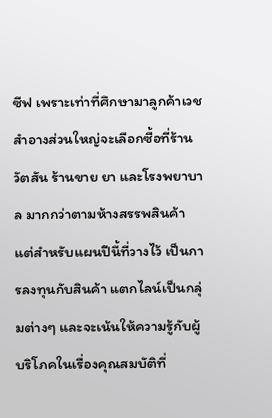ซีฟ เพราะเท่าที่ศึกษามาลูกค้าเวชสำอางส่วนใหญ่จะเลือกซื้อที่ร้านวัตสัน ร้านขาย ยา และโรงพยาบาล มากกว่าตามห้างสรรพสินค้า แต่สำหรับแผนปีนี้ที่วางไว้ เป็นการลงทุนกับสินค้า แตกไลน์เป็นกลุ่มต่างๆ และจะเน้นให้ความรู้กับผู้บริโภคในเรื่องคุณสมบัติที่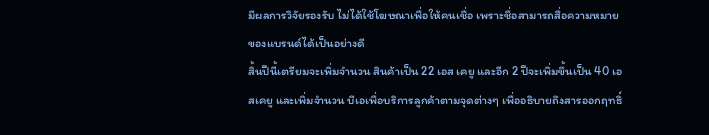มีผลการวิจัยรองรับ ไม่ได้ใช้โฆษณาเพื่อให้คนเชื่อ เพราะชื่อสามารถสื่อความหมายของแบรนด์ได้เป็นอย่างดี
สิ้นปีนี้เตรียมจะเพิ่มจำนวน สินค้าเป็น 22 เอส เคยู และอีก 2 ปีจะเพิ่มขึ้นเป็น 40 เอสเคยู และเพิ่มจำนวน บีเอเพื่อบริการลูกค้าตามจุดต่างๆ เพื่ออธิบายถึงสารออกฤทธิ์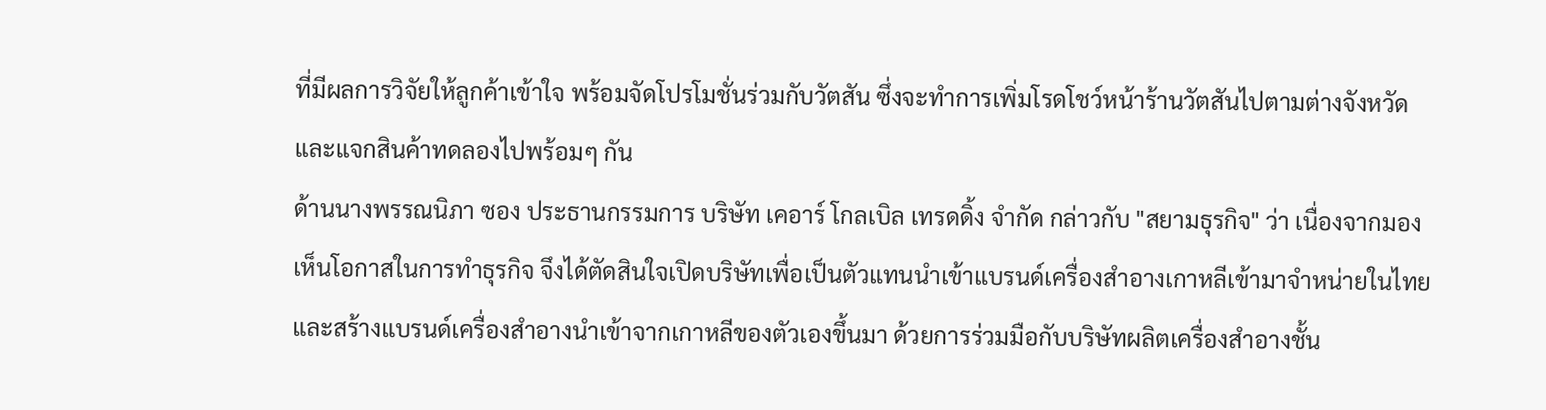ที่มีผลการวิจัยให้ลูกค้าเข้าใจ พร้อมจัดโปรโมชั่นร่วมกับวัตสัน ซึ่งจะทำการเพิ่มโรดโชว์หน้าร้านวัตสันไปตามต่างจังหวัด และแจกสินค้าทดลองไปพร้อมๆ กัน
ด้านนางพรรณนิภา ซอง ประธานกรรมการ บริษัท เคอาร์ โกลเบิล เทรดดิ้ง จำกัด กล่าวกับ "สยามธุรกิจ" ว่า เนื่องจากมองเห็นโอกาสในการทำธุรกิจ จึงได้ตัดสินใจเปิดบริษัทเพื่อเป็นตัวแทนนำเข้าแบรนด์เครื่องสำอางเกาหลีเข้ามาจำหน่ายในไทย และสร้างแบรนด์เครื่องสำอางนำเข้าจากเกาหลีของตัวเองขึ้นมา ด้วยการร่วมมือกับบริษัทผลิตเครื่องสำอางชั้น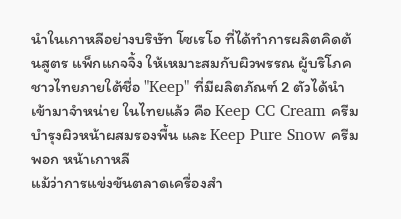นำในเกาหลีอย่างบริษัท โซเรโอ ที่ได้ทำการผลิตคิดต้นสูตร แพ็กแกจจิ้ง ให้เหมาะสมกับผิวพรรณ ผู้บริโภคชาวไทยภายใต้ชื่อ "Keep" ที่มีผลิตภัณฑ์ 2 ตัวได้นำเข้ามาจำหน่าย ในไทยแล้ว คือ Keep CC Cream ครีมบำรุงผิวหน้าผสมรองพื้น และ Keep Pure Snow ครีมพอก หน้าเกาหลี
แม้ว่าการแข่งขันตลาดเครื่องสำ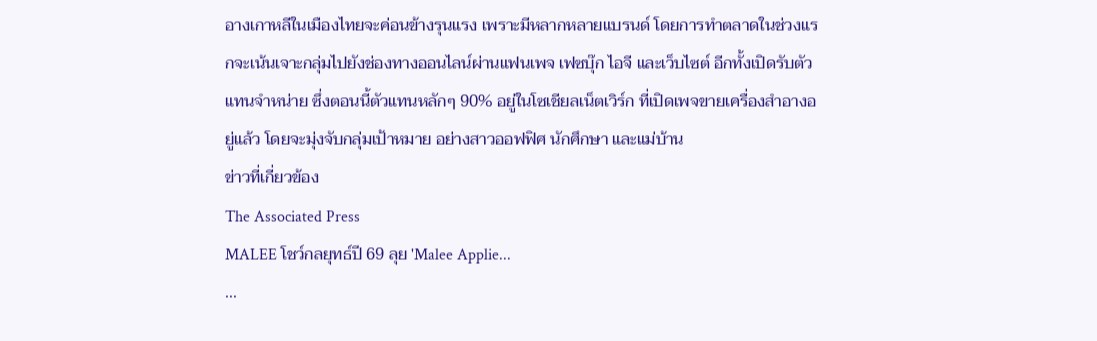อางเกาหลีในเมืองไทยจะค่อนข้างรุนแรง เพราะมีหลากหลายแบรนด์ โดยการทำตลาดในช่วงแรกจะเน้นเจาะกลุ่มไปยังช่องทางออนไลน์ผ่านแฟนเพจ เฟซบุ๊ก ไอจี และเว็บไซต์ อีกทั้งเปิดรับตัวแทนจำหน่าย ซึ่งตอนนี้ตัวแทนหลักๆ 90% อยู่ในโซเชียลเน็ตเวิร์ก ที่เปิดเพจขายเครื่องสำอางอยู่แล้ว โดยจะมุ่งจับกลุ่มเป้าหมาย อย่างสาวออฟฟิศ นักศึกษา และแม่บ้าน
ข่าวที่เกี่ยวข้อง
The Associated Press
MALEE โชว์กลยุทธ์ปี 69 ลุย 'Malee Applie...
...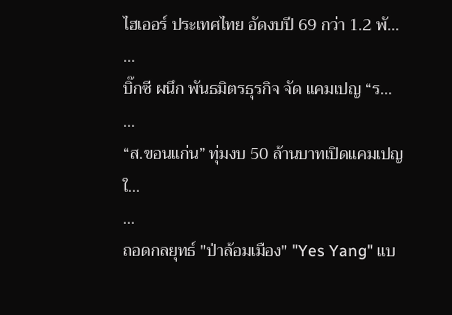ไฮเออร์ ประเทศไทย อัดงบปี 69 กว่า 1.2 พั...
...
บิ๊กซี ผนึก พันธมิตรธุรกิจ จัด แคมเปญ “ร...
...
“ส.ขอนแก่น” ทุ่มงบ 50 ล้านบาทเปิดแคมเปญใ...
...
ถอดกลยุทธ์ "ป่าล้อมเมือง" "Yes Yang" แบ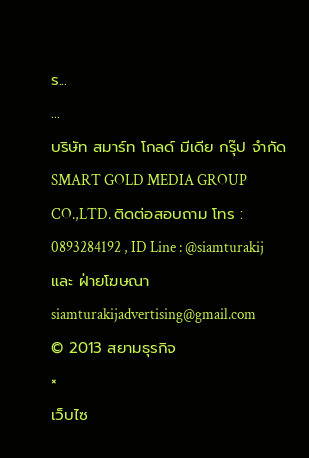ร...
...
บริษัท สมาร์ท โกลด์ มีเดีย กรุ๊ป จำกัด SMART GOLD MEDIA GROUP CO.,LTD. ติดต่อสอบถาม โทร : 0893284192 , ID Line : @siamturakij และ ฝ่ายโฆษณา siamturakijadvertising@gmail.com
© 2013 สยามธุรกิจ
×
เว็บไซ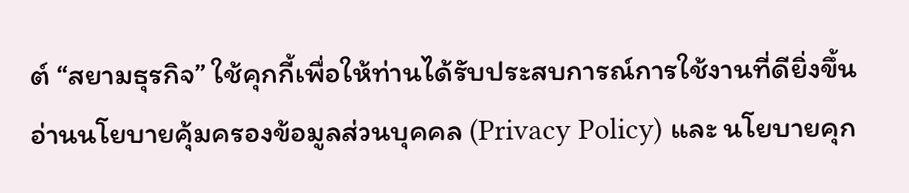ต์ “สยามธุรกิจ” ใช้คุกกี้เพื่อให้ท่านได้รับประสบการณ์การใช้งานที่ดียิ่งขึ้น อ่านนโยบายคุ้มครองข้อมูลส่วนบุคคล (Privacy Policy) และ นโยบายคุก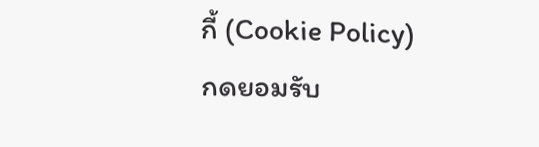กี้ (Cookie Policy)
กดยอมรับ